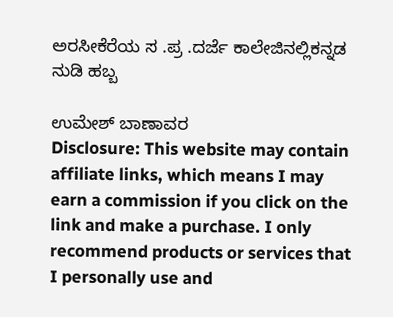ಅರಸೀಕೆರೆಯ ಸ .ಪ್ರ .ದರ್ಜೆ ಕಾಲೇಜಿನಲ್ಲಿಕನ್ನಡ ನುಡಿ ಹಬ್ಬ

ಉಮೇಶ್ ಬಾಣಾವರ
Disclosure: This website may contain affiliate links, which means I may earn a commission if you click on the link and make a purchase. I only recommend products or services that I personally use and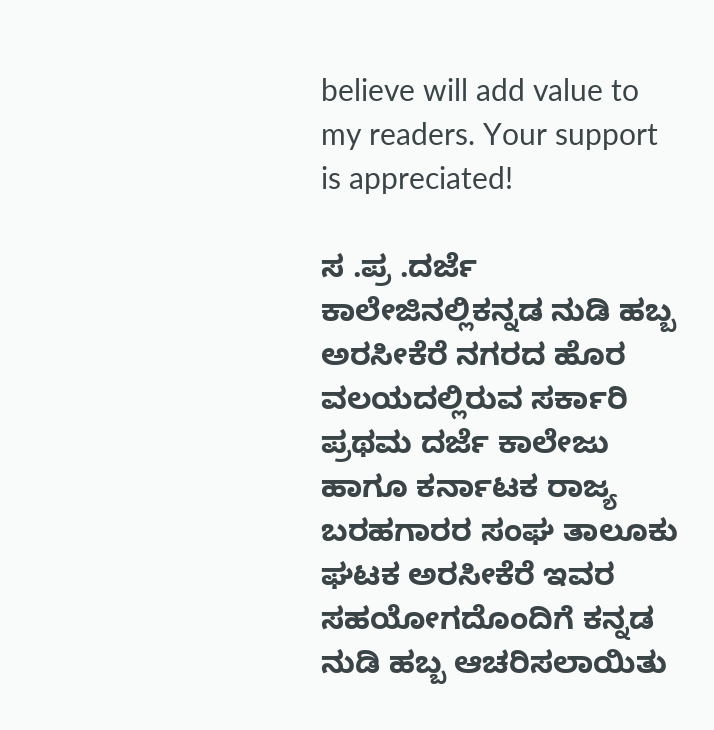believe will add value to my readers. Your support is appreciated!

ಸ .ಪ್ರ .ದರ್ಜೆ ಕಾಲೇಜಿನಲ್ಲಿಕನ್ನಡ ನುಡಿ ಹಬ್ಬ
ಅರಸೀಕೆರೆ ನಗರದ ಹೊರ ವಲಯದಲ್ಲಿರುವ ಸರ್ಕಾರಿ ಪ್ರಥಮ ದರ್ಜೆ ಕಾಲೇಜು ಹಾಗೂ ಕರ್ನಾಟಕ ರಾಜ್ಯ ಬರಹಗಾರರ ಸಂಘ ತಾಲೂಕು ಘಟಕ ಅರಸೀಕೆರೆ ಇವರ ಸಹಯೋಗದೊಂದಿಗೆ ಕನ್ನಡ ನುಡಿ ಹಬ್ಬ ಆಚರಿಸಲಾಯಿತು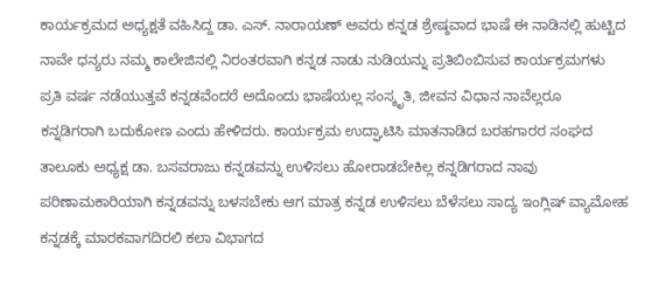ಕಾರ್ಯಕ್ರಮದ ಅಧ್ಯಕ್ಷತೆ ವಹಿಸಿದ್ದ ಡಾ. ಎಸ್. ನಾರಾಯಣ್ ಅವರು ಕನ್ನಡ ಶ್ರೇಷ್ಠವಾದ ಭಾಷೆ ಈ ನಾಡಿನಲ್ಲಿ ಹುಟ್ಟಿದ ನಾವೇ ಧನ್ಯರು ನಮ್ಮ ಕಾಲೇಜಿನಲ್ಲಿ ನಿರಂತರವಾಗಿ ಕನ್ನಡ ನಾಡು ನುಡಿಯನ್ನು ಪ್ರತಿಬಿಂಬಿಸುವ ಕಾರ್ಯಕ್ರಮಗಳು ಪ್ರತಿ ವರ್ಷ ನಡೆಯುತ್ತವೆ ಕನ್ನಡವೆಂದರೆ ಅದೊಂದು ಭಾಷೆಯಲ್ಲ ಸಂಸ್ಕೃತಿ, ಜೀವನ ವಿಧಾನ ನಾವೆಲ್ಲರೂ ಕನ್ನಡಿಗರಾಗಿ ಬದುಕೋಣ ಎಂದು ಹೇಳಿದರು. ಕಾರ್ಯಕ್ರಮ ಉದ್ಘಾಟಿಸಿ ಮಾತನಾಡಿದ ಬರಹಗಾರರ ಸಂಘದ ತಾಲೂಕು ಅಧ್ಯಕ್ಷ ಡಾ. ಬಸವರಾಜು ಕನ್ನಡವನ್ನು ಉಳಿಸಲು ಹೋರಾಡಬೇಕಿಲ್ಲ ಕನ್ನಡಿಗರಾದ ನಾವು ಪರಿಣಾಮಕಾರಿಯಾಗಿ ಕನ್ನಡವನ್ನು ಬಳಸಬೇಕು ಆಗ ಮಾತ್ರ ಕನ್ನಡ ಉಳಿಸಲು ಬೆಳೆಸಲು ಸಾದ್ಯ ಇಂಗ್ಲಿಷ್ ವ್ಯಾಮೋಹ ಕನ್ನಡಕ್ಕೆ ಮಾರಕವಾಗದಿರಲಿ ಕಲಾ ವಿಭಾಗದ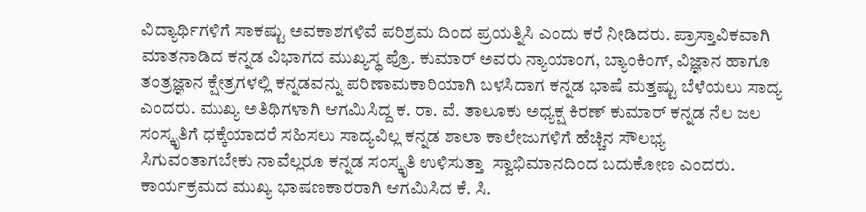ವಿದ್ಯಾರ್ಥಿಗಳಿಗೆ ಸಾಕಷ್ಟು ಅವಕಾಶಗಳಿವೆ ಪರಿಶ್ರಮ ದಿಂದ ಪ್ರಯತ್ನಿಸಿ ಎಂದು ಕರೆ ನೀಡಿದರು. ಪ್ರಾಸ್ತಾವಿಕವಾಗಿ ಮಾತನಾಡಿದ ಕನ್ನಡ ವಿಭಾಗದ ಮುಖ್ಯಸ್ಥ ಪ್ರೊ. ಕುಮಾರ್ ಅವರು ನ್ಯಾಯಾಂಗ, ಬ್ಯಾಂಕಿಂಗ್, ವಿಜ್ಞಾನ ಹಾಗೂ ತಂತ್ರಜ್ಞಾನ ಕ್ಷೇತ್ರಗಳಲ್ಲಿ ಕನ್ನಡವನ್ನು ಪರಿಣಾಮಕಾರಿಯಾಗಿ ಬಳಸಿದಾಗ ಕನ್ನಡ ಭಾಷೆ ಮತ್ತಷ್ಟು ಬೆಳೆಯಲು ಸಾದ್ಯ ಎಂದರು. ಮುಖ್ಯ ಅತಿಥಿಗಳಾಗಿ ಆಗಮಿಸಿದ್ದ ಕ. ರಾ. ವೆ. ತಾಲೂಕು ಅಧ್ಯಕ್ಷ ಕಿರಣ್ ಕುಮಾರ್ ಕನ್ನಡ ನೆಲ ಜಲ ಸಂಸ್ಕೃತಿಗೆ ಧಕ್ಕೆಯಾದರೆ ಸಹಿಸಲು ಸಾದ್ಯವಿಲ್ಲ ಕನ್ನಡ ಶಾಲಾ ಕಾಲೇಜುಗಳಿಗೆ ಹೆಚ್ಚಿನ ಸೌಲಭ್ಯ ಸಿಗುವಂತಾಗಬೇಕು ನಾವೆಲ್ಲರೂ ಕನ್ನಡ ಸಂಸ್ಕೃತಿ ಉಳಿಸುತ್ತಾ  ಸ್ವಾಭಿಮಾನದಿಂದ ಬದುಕೋಣ ಎಂದರು.  ಕಾರ್ಯಕ್ರಮದ ಮುಖ್ಯ ಭಾಷಣಕಾರರಾಗಿ ಆಗಮಿಸಿದ ಕೆ. ಸಿ.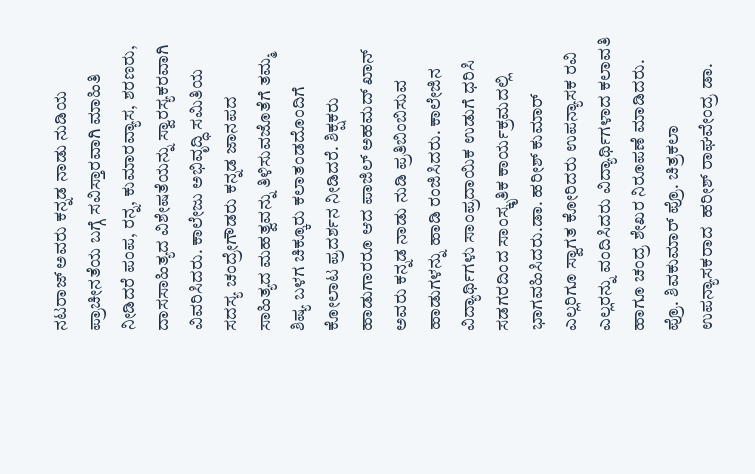ನಟರಾಜ್ ಅವರು ಕನ್ನಡ ನಾಡು ನುಡಿಯ ಪ್ರಾಚೀನತೆಯ ಬಗ್ಗೆ ಸವಿಸ್ತಾರವಾಗಿ ಮಾಹಿತಿ ನೀಡಿದರೆ ಪಂಪ, ರನ್ನ, ಕುಮಾರವ್ಯಾಸ, ಶರಣರು, ದಾಸಸಾಹಿತ್ಯದ ವಿಶೇಷತೆಯನ್ನು ಸ್ವಾರಸ್ಯಕರವಾಗಿ ವಿವರಿಸಿದರು. ಕಾಲೇಜು ಅಭಿವೃದ್ಧಿ ಸಮಿತಿಯ ಸದಸ್ಯ ಚಂದ್ರೇಗೌಡರು ಕನ್ನಡ ಜಾನಪದ ಸಾಹಿತ್ಯದ ಮಹತ್ವವನ್ನು ತಿಳಿಸುವಜೊತೆಗೆ ತಮ್ಮ ಶಿಷ್ಯ ಬಳಗ ಚಿಕ್ಕೂರು ಕಲಾತಂಡದೊಂದಿಗೆ ಕೋಲಾಟ ಪ್ರದರ್ಶನ ನೀಡಿದರೆ. ಶಿಕ್ಷಕರು ಹಾಡುಗಾರರೂ ಆದ ಪಾಜಿಲ್ ಅಹಮದ್ ಖಾನ್ ಅವರು ಕನ್ನಡ ನಾಡು ನುಡಿ ಪ್ರತಿಬಿಂಬಿಸುವ ಹಾಡುಗಳನ್ನು ಹಾಡಿ ರಂಜಿಸಿದರು. ಕಾಲೇಜಿನ ವಿದ್ಯಾರ್ಥಿಗಳು ಸಾಂಪ್ರದಾಯಿಕ ಉಡುಗೆ ಧರಿಸಿ  ಸಡಗರದಿಂದ ಸಾಂಸ್ಕೃತಿಕ ಕಾರ್ಯಕ್ರಮದಲ್ಲಿ ಭಾಗವಹಿಸಿದರು.ಡಾ. ಹರೀಶ್ ಕುಮಾರ್ ಎಲ್ಲರಿಗೂ ಸ್ವಾಗತ ಕೋರಿದರು ಉಪನ್ಯಾಸಕ ರವಿ ಎಲ್ಲರನ್ನು ವಂದಿಸಿದರು ವಿದ್ಯಾರ್ಥಿಗಳಾದ ಕಲಾವತಿ ಹಾಗೂ ಚಂದ್ರ ಶೇಖರ ನಿರೂಪಣೆ ಮಾಡಿದರು. ಪ್ರೊ. ಶಿವಕುಮಾರ್ ಪ್ರೊ. ಚಿತ್ರಕಲಾ ಉಪನ್ಯಾಸಕರಾದ  ಹರೀಶ್ ರಾಘವೇಂದ್ರ ಡಾ.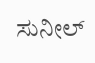ಸುನೀಲ್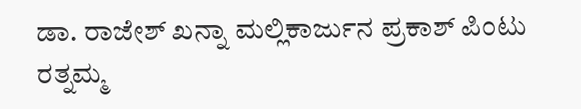ಡಾ. ರಾಜೇಶ್ ಖನ್ನಾ ಮಲ್ಲಿಕಾರ್ಜುನ ಪ್ರಕಾಶ್ ಪಿಂಟು ರತ್ನಮ್ಮ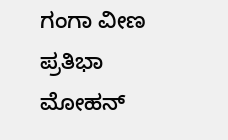ಗಂಗಾ ವೀಣ ಪ್ರತಿಭಾ ಮೋಹನ್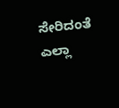ಸೇರಿದಂತೆ ಎಲ್ಲಾ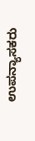ಉಪನ್ಯಾಸಕರು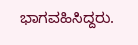ಭಾಗವಹಿಸಿದ್ದರು.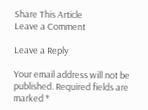Share This Article
Leave a Comment

Leave a Reply

Your email address will not be published. Required fields are marked *